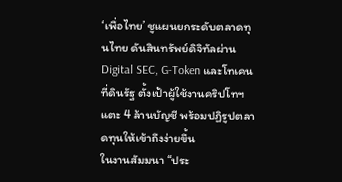‘เพื่อไทย’ ชูแผนยกระดับตลาดทุนไทย ดันสินทรัพย์ดิจิทัลผ่าน Digital SEC, G-Token และโทเคนที่ดินรัฐ ตั้งเป้าผู้ใช้งานคริปโทฯ แตะ 4 ล้านบัญชี พร้อมปฏิรูปตลาดทุนให้เข้าถึงง่ายขึ้น
ในงานสัมมนา “ประ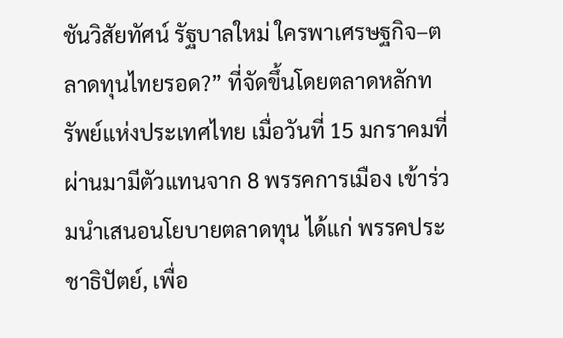ชันวิสัยทัศน์ รัฐบาลใหม่ ใครพาเศรษฐกิจ–ตลาดทุนไทยรอด?” ที่จัดขึ้นโดยตลาดหลักทรัพย์แห่งประเทศไทย เมื่อวันที่ 15 มกราคมที่ผ่านมามีตัวแทนจาก 8 พรรคการเมือง เข้าร่วมนำเสนอนโยบายตลาดทุน ได้แก่ พรรคประชาธิปัตย์, เพื่อ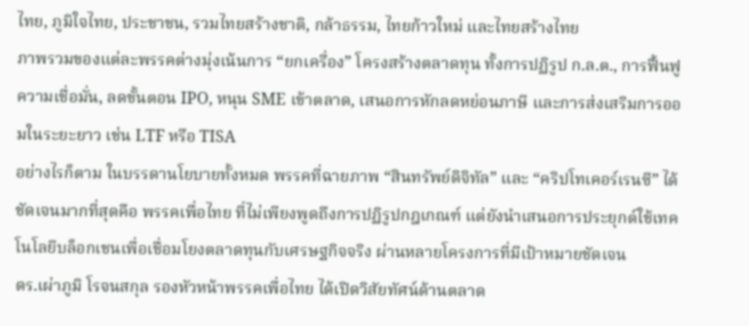ไทย, ภูมิใจไทย, ประชาชน, รวมไทยสร้างชาติ, กล้าธรรม, ไทยก้าวใหม่ และไทยสร้างไทย
ภาพรวมของแต่ละพรรคต่างมุ่งเน้นการ “ยกเครื่อง” โครงสร้างตลาดทุน ทั้งการปฏิรูป ก.ล.ต., การฟื้นฟูความเชื่อมั่น, ลดขั้นตอน IPO, หนุน SME เข้าตลาด, เสนอการหักลดหย่อนภาษี และการส่งเสริมการออมในระยะยาว เช่น LTF หรือ TISA
อย่างไรก็ตาม ในบรรดานโยบายทั้งหมด พรรคที่ฉายภาพ “สินทรัพย์ดิจิทัล” และ “คริปโทเคอร์เรนซี” ได้ชัดเจนมากที่สุดคือ พรรคเพื่อไทย ที่ไม่เพียงพูดถึงการปฏิรูปกฎเกณฑ์ แต่ยังนำเสนอการประยุกต์ใช้เทคโนโลยีบล็อกเชนเพื่อเชื่อมโยงตลาดทุนกับเศรษฐกิจจริง ผ่านหลายโครงการที่มีเป้าหมายชัดเจน
ดร.เผ่าภูมิ โรจนสกุล รองหัวหน้าพรรคเพื่อไทย ได้เปิดวิสัยทัศน์ด้านตลาด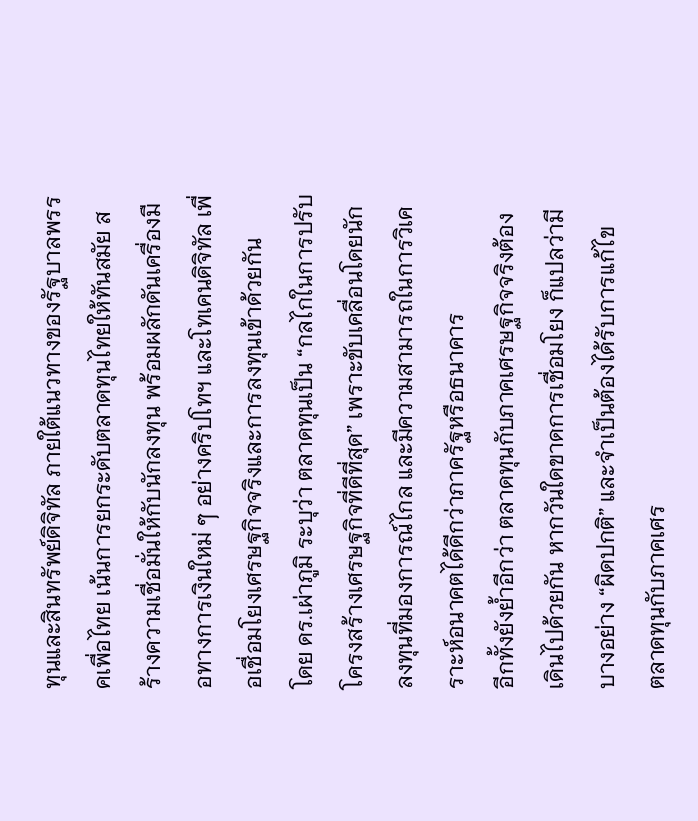ทุนและสินทรัพย์ดิจิทัล ภายใต้แนวทางของรัฐบาลพรรคเพื่อไทย เน้นการยกระดับตลาดทุนไทยให้ทันสมัย สร้างความเชื่อมั่นให้กับนักลงทุน พร้อมผลักดันเครื่องมือทางการเงินใหม่ ๆ อย่างคริปโทฯ และโทเคนดิจิทัล เพื่อเชื่อมโยงเศรษฐกิจจริงและการลงทุนเข้าด้วยกัน
โดย ดร.เผ่าภูมิ ระบุว่า ตลาดทุนเป็น “กลไกในการปรับโครงสร้างเศรษฐกิจที่ดีที่สุด” เพราะขับเคลื่อนโดยนักลงทุนที่มองการณ์ไกล และมีความสามารถในการวิเคราะห์อนาคตได้ดีกว่าภาครัฐหรือธนาคาร
อีกทั้งยังย้ำอีกว่า ตลาดทุนกับภาคเศรษฐกิจจริงต้องเดินไปด้วยกัน หากวันใดขาดการเชื่อมโยง ก็แปลว่ามีบางอย่าง “ผิดปกติ” และจำเป็นต้องได้รับการแก้ไข
ตลาดทุนกับภาคเศร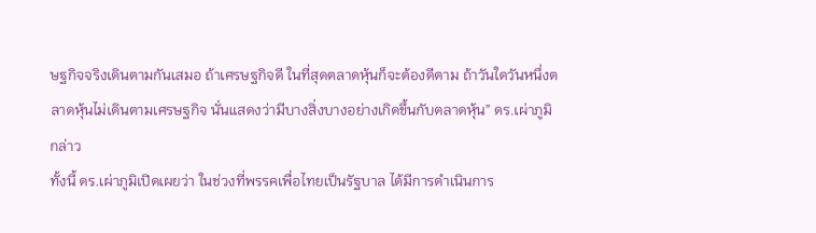ษฐกิจจริงเดินตามกันเสมอ ถ้าเศรษฐกิจดี ในที่สุดตลาดหุ้นก็จะต้องดีตาม ถ้าวันใดวันหนึ่งตลาดหุ้นไม่เดินตามเศรษฐกิจ นั่นแสดงว่ามีบางสิ่งบางอย่างเกิดขึ้นกับตลาดหุ้น” ดร.เผ่าภูมิ กล่าว
ทั้งนี้ ดร.เผ่าภูมิเปิดเผยว่า ในช่วงที่พรรคเพื่อไทยเป็นรัฐบาล ได้มีการดำเนินการ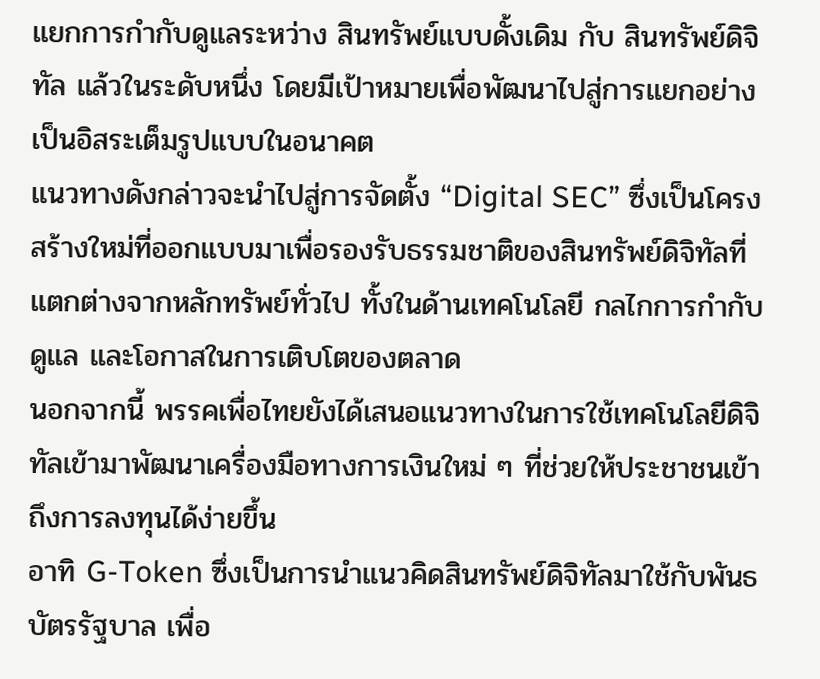แยกการกำกับดูแลระหว่าง สินทรัพย์แบบดั้งเดิม กับ สินทรัพย์ดิจิทัล แล้วในระดับหนึ่ง โดยมีเป้าหมายเพื่อพัฒนาไปสู่การแยกอย่าง เป็นอิสระเต็มรูปแบบในอนาคต
แนวทางดังกล่าวจะนำไปสู่การจัดตั้ง “Digital SEC” ซึ่งเป็นโครงสร้างใหม่ที่ออกแบบมาเพื่อรองรับธรรมชาติของสินทรัพย์ดิจิทัลที่แตกต่างจากหลักทรัพย์ทั่วไป ทั้งในด้านเทคโนโลยี กลไกการกำกับดูแล และโอกาสในการเติบโตของตลาด
นอกจากนี้ พรรคเพื่อไทยยังได้เสนอแนวทางในการใช้เทคโนโลยีดิจิทัลเข้ามาพัฒนาเครื่องมือทางการเงินใหม่ ๆ ที่ช่วยให้ประชาชนเข้าถึงการลงทุนได้ง่ายขึ้น
อาทิ G-Token ซึ่งเป็นการนำแนวคิดสินทรัพย์ดิจิทัลมาใช้กับพันธบัตรรัฐบาล เพื่อ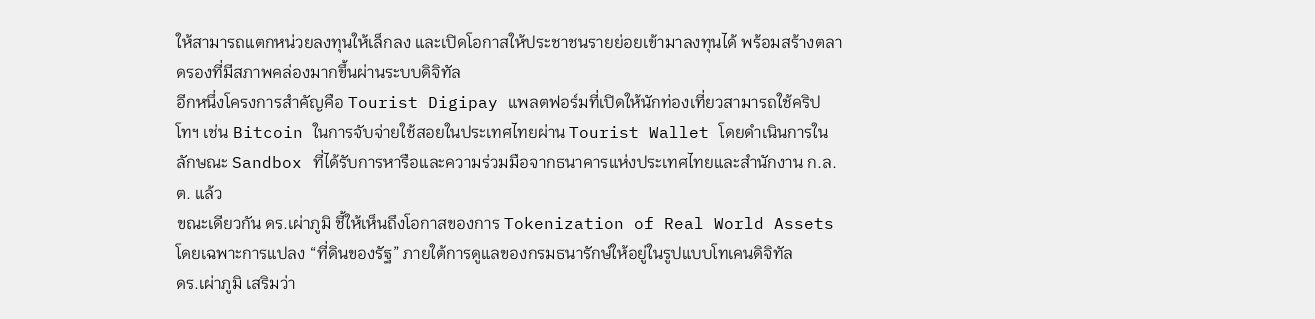ให้สามารถแตกหน่วยลงทุนให้เล็กลง และเปิดโอกาสให้ประชาชนรายย่อยเข้ามาลงทุนได้ พร้อมสร้างตลาดรองที่มีสภาพคล่องมากขึ้นผ่านระบบดิจิทัล
อีกหนึ่งโครงการสำคัญคือ Tourist Digipay แพลตฟอร์มที่เปิดให้นักท่องเที่ยวสามารถใช้คริปโทฯ เช่น Bitcoin ในการจับจ่ายใช้สอยในประเทศไทยผ่าน Tourist Wallet โดยดำเนินการในลักษณะ Sandbox ที่ได้รับการหารือและความร่วมมือจากธนาคารแห่งประเทศไทยและสำนักงาน ก.ล.ต. แล้ว
ขณะเดียวกัน ดร.เผ่าภูมิ ชี้ให้เห็นถึงโอกาสของการ Tokenization of Real World Assets โดยเฉพาะการแปลง “ที่ดินของรัฐ” ภายใต้การดูแลของกรมธนารักษ์ให้อยู่ในรูปแบบโทเคนดิจิทัล
ดร.เผ่าภูมิ เสริมว่า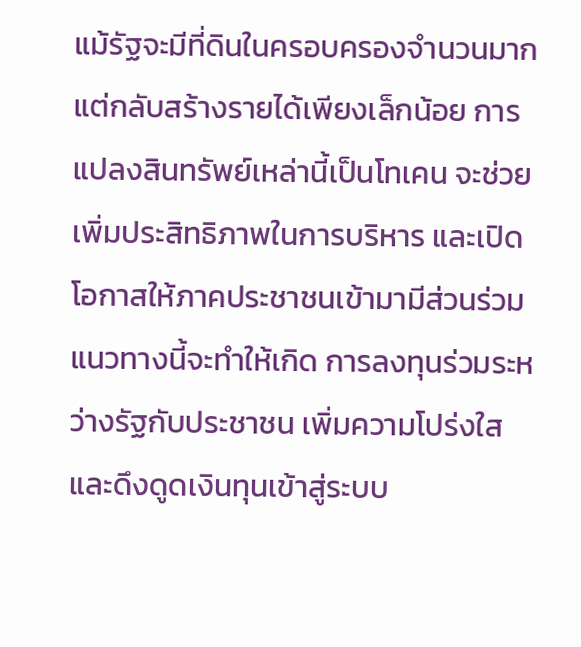แม้รัฐจะมีที่ดินในครอบครองจำนวนมาก แต่กลับสร้างรายได้เพียงเล็กน้อย การแปลงสินทรัพย์เหล่านี้เป็นโทเคน จะช่วยเพิ่มประสิทธิภาพในการบริหาร และเปิดโอกาสให้ภาคประชาชนเข้ามามีส่วนร่วม
แนวทางนี้จะทำให้เกิด การลงทุนร่วมระหว่างรัฐกับประชาชน เพิ่มความโปร่งใส และดึงดูดเงินทุนเข้าสู่ระบบ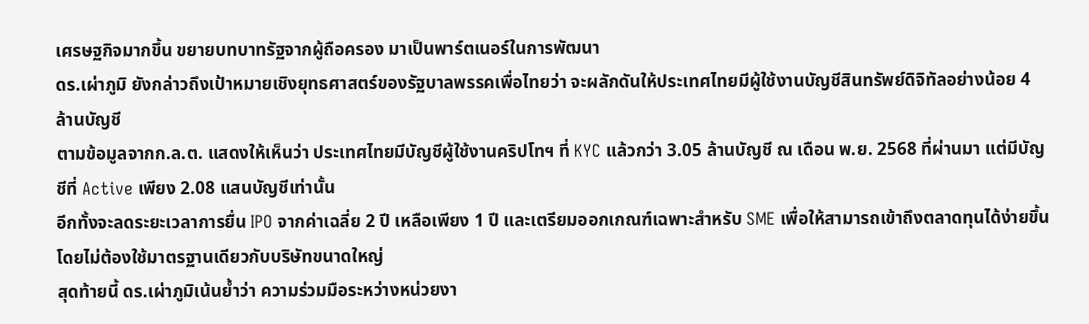เศรษฐกิจมากขึ้น ขยายบทบาทรัฐจากผู้ถือครอง มาเป็นพาร์ตเนอร์ในการพัฒนา
ดร.เผ่าภูมิ ยังกล่าวถึงเป้าหมายเชิงยุทธศาสตร์ของรัฐบาลพรรคเพื่อไทยว่า จะผลักดันให้ประเทศไทยมีผู้ใช้งานบัญชีสินทรัพย์ดิจิทัลอย่างน้อย 4 ล้านบัญชี
ตามข้อมูลจากก.ล.ต. แสดงให้เห็นว่า ประเทศไทยมีบัญชีผู้ใช้งานคริปโทฯ ที่ KYC แล้วกว่า 3.05 ล้านบัญชี ณ เดือน พ.ย. 2568 ที่ผ่านมา แต่มีบัญชีที่ Active เพียง 2.08 แสนบัญชีเท่านั้น
อีกทั้งจะลดระยะเวลาการยื่น IPO จากค่าเฉลี่ย 2 ปี เหลือเพียง 1 ปี และเตรียมออกเกณฑ์เฉพาะสำหรับ SME เพื่อให้สามารถเข้าถึงตลาดทุนได้ง่ายขึ้นโดยไม่ต้องใช้มาตรฐานเดียวกับบริษัทขนาดใหญ่
สุดท้ายนี้ ดร.เผ่าภูมิเน้นย้ำว่า ความร่วมมือระหว่างหน่วยงา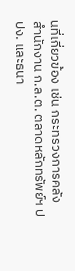นที่เกี่ยวข้อง เช่น กระทรวงการคลัง สำนักงาน ก.ล.ต. ตลาดหลักทรัพย์ฯ ปปง. และธนา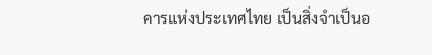คารแห่งประเทศไทย เป็นสิ่งจำเป็นอ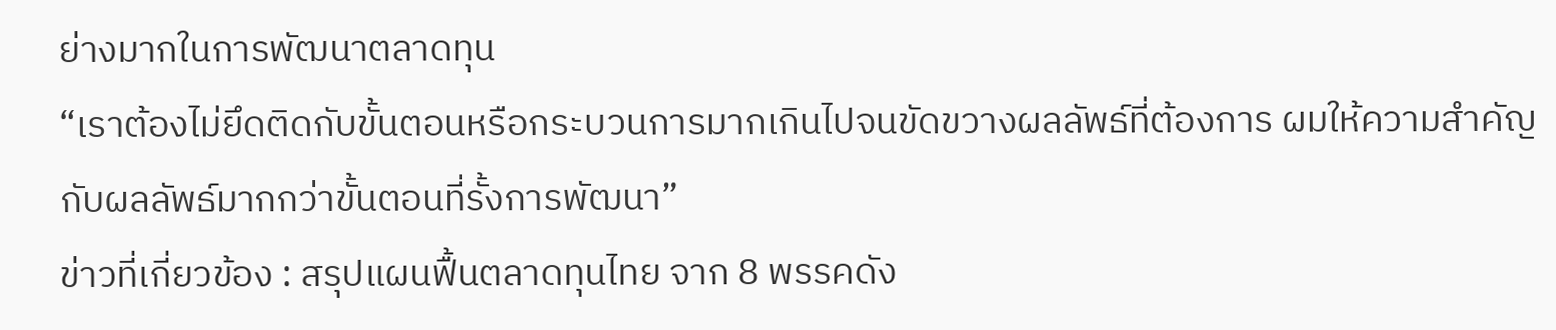ย่างมากในการพัฒนาตลาดทุน
“เราต้องไม่ยึดติดกับขั้นตอนหรือกระบวนการมากเกินไปจนขัดขวางผลลัพธ์ที่ต้องการ ผมให้ความสำคัญกับผลลัพธ์มากกว่าขั้นตอนที่รั้งการพัฒนา”
ข่าวที่เกี่ยวข้อง : สรุปแผนฟื้นตลาดทุนไทย จาก 8 พรรคดัง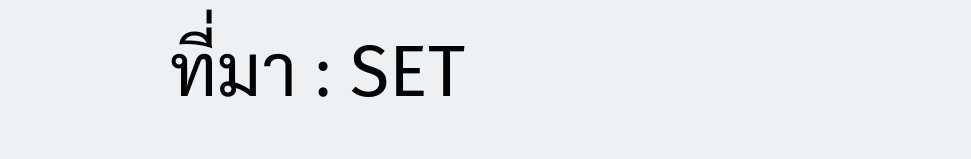ที่มา : SET